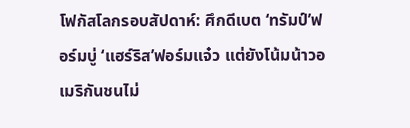โฟกัสโลกรอบสัปดาห์: ศึกดีเบต ‘ทรัมป์’ฟอร์มบู่ ‘แฮร์ริส’ฟอร์มแจ๋ว แต่ยังโน้มน้าวอเมริกันชนไม่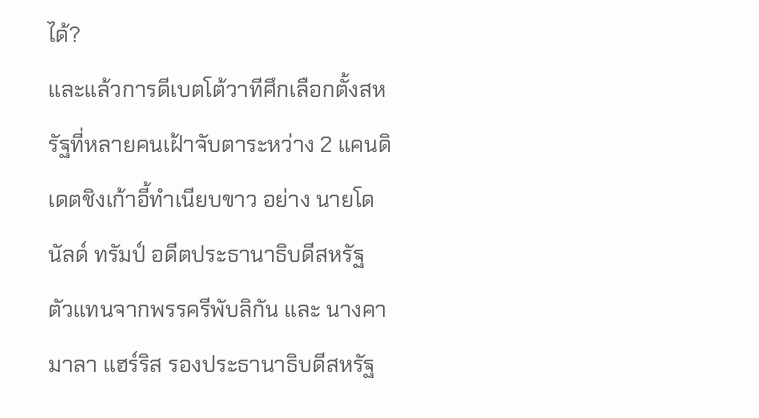ได้?
และแล้วการดีเบตโต้วาทีศึกเลือกตั้งสหรัฐที่หลายคนเฝ้าจับตาระหว่าง 2 แคนดิเดตชิงเก้าอี้ทำเนียบขาว อย่าง นายโดนัลด์ ทรัมป์ อดีตประธานาธิบดีสหรัฐ ตัวแทนจากพรรครีพับลิกัน และ นางคามาลา แฮร์ริส รองประธานาธิบดีสหรัฐ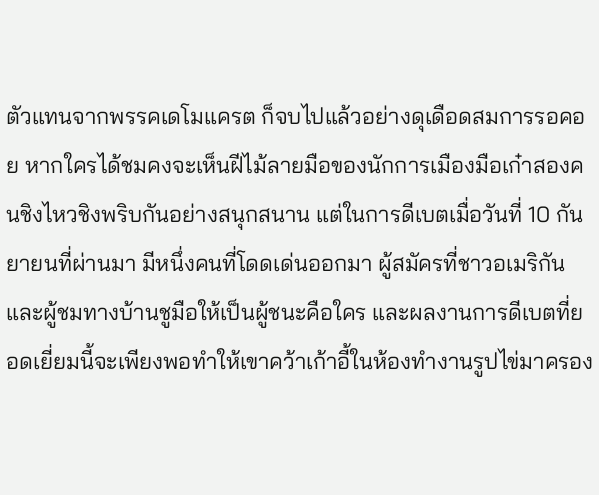ตัวแทนจากพรรคเดโมแครต ก็จบไปแล้วอย่างดุเดือดสมการรอคอย หากใครได้ชมคงจะเห็นฝีไม้ลายมือของนักการเมืองมือเก๋าสองคนชิงไหวชิงพริบกันอย่างสนุกสนาน แต่ในการดีเบตเมื่อวันที่ 10 กันยายนที่ผ่านมา มีหนึ่งคนที่โดดเด่นออกมา ผู้สมัครที่ชาวอเมริกันและผู้ชมทางบ้านชูมือให้เป็นผู้ชนะคือใคร และผลงานการดีเบตที่ยอดเยี่ยมนี้จะเพียงพอทำให้เขาคว้าเก้าอี้ในห้องทำงานรูปไข่มาครอง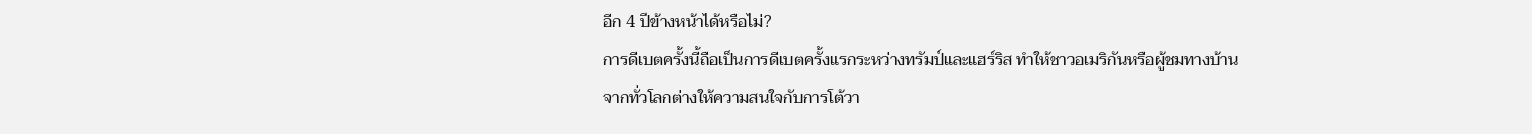อีก 4 ปีข้างหน้าได้หรือไม่?
การดีเบตครั้งนี้ถือเป็นการดีเบตครั้งแรกระหว่างทรัมป์และแฮร์ริส ทำให้ชาวอเมริกันหรือผู้ชมทางบ้านจากทั่วโลกต่างให้ความสนใจกับการโต้วา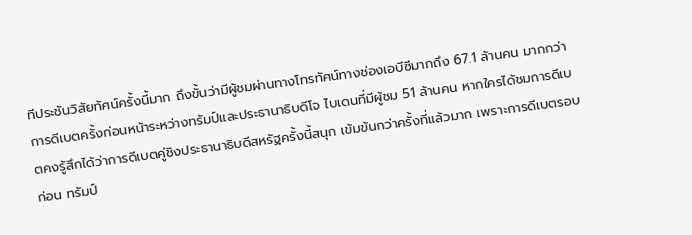ทีประชันวิสัยทัศน์ครั้งนี้มาก ถึงขั้นว่ามีผู้ชมผ่านทางโทรทัศน์ทางช่องเอบีซีมากถึง 67.1 ล้านคน มากกว่าการดีเบตครั้งก่อนหน้าระหว่างทรัมป์และประธานาธิบดีโจ ไบเดนที่มีผู้ชม 51 ล้านคน หากใครได้ชมการดีเบตคงรู้สึกได้ว่าการดีเบตคู่ชิงประธานาธิบดีสหรัฐครั้งนี้สนุก เข้มข้นกว่าครั้งที่แล้วมาก เพราะการดีเบตรอบก่อน ทรัมป์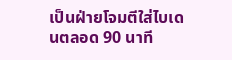เป็นฝ่ายโจมตีใส่ไบเดนตลอด 90 นาที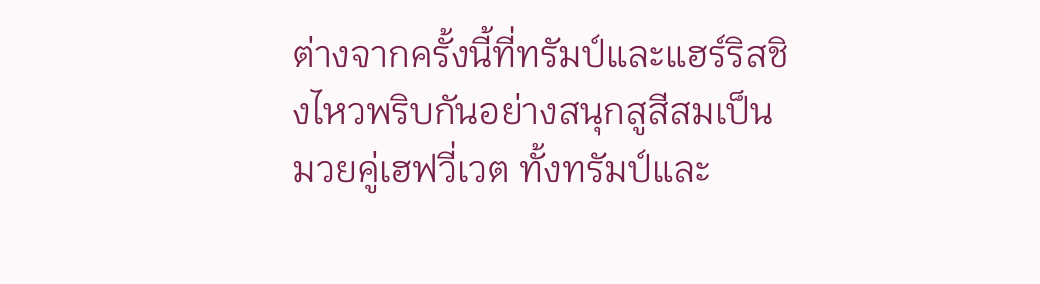ต่างจากครั้งนี้ที่ทรัมป์และแฮร์ริสชิงไหวพริบกันอย่างสนุกสูสีสมเป็นมวยคู่เฮฟวี่เวต ทั้งทรัมป์และ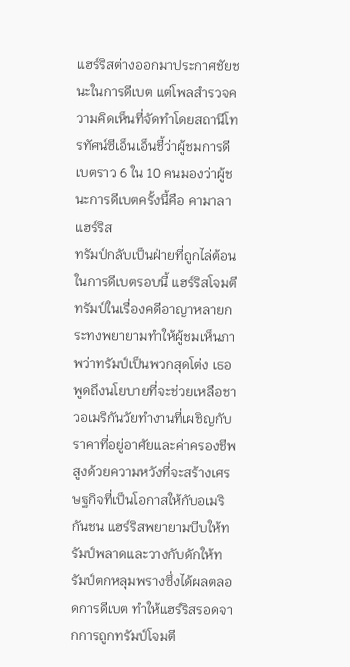แฮร์ริสต่างออกมาประกาศชัยชนะในการดีเบต แต่โพลสำรวจความคิดเห็นที่จัดทำโดยสถานีโทรทัศน์ซีเอ็นเอ็นชี้ว่าผู้ชมการดีเบตราว 6 ใน 10 คนมองว่าผู้ชนะการดีเบตครั้งนี้คือ คามาลา แฮร์ริส
ทรัมป์กลับเป็นฝ่ายที่ถูกไล่ต้อนในการดีเบตรอบนี้ แฮร์ริสโจมตีทรัมป์ในเรื่องคดีอาญาหลายกระทงพยายามทำให้ผู้ชมเห็นภาพว่าทรัมป์เป็นพวกสุดโต่ง เธอพูดถึงนโยบายที่จะช่วยเหลือชาวอเมริกันวัยทำงานที่เผชิญกับราคาที่อยู่อาศัยและค่าครองชีพสูงด้วยความหวังที่จะสร้างเศรษฐกิจที่เป็นโอกาสให้กับอเมริกันชน แฮร์ริสพยายามบีบให้ทรัมป์พลาดและวางกับดักให้ทรัมป์ตกหลุมพรางซึ่งได้ผลตลอดการดีเบต ทำให้แฮร์ริสรอดจากการถูกทรัมป์โจมตี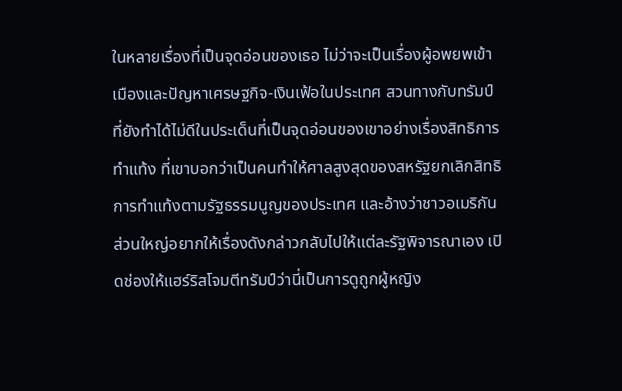ในหลายเรื่องที่เป็นจุดอ่อนของเธอ ไม่ว่าจะเป็นเรื่องผู้อพยพเข้าเมืองและปัญหาเศรษฐกิจ-เงินเฟ้อในประเทศ สวนทางกับทรัมป์ที่ยังทำได้ไม่ดีในประเด็นที่เป็นจุดอ่อนของเขาอย่างเรื่องสิทธิการทำแท้ง ที่เขาบอกว่าเป็นคนทำให้ศาลสูงสุดของสหรัฐยกเลิกสิทธิการทำแท้งตามรัฐธรรมนูญของประเทศ และอ้างว่าชาวอเมริกันส่วนใหญ่อยากให้เรื่องดังกล่าวกลับไปให้แต่ละรัฐพิจารณาเอง เปิดช่องให้แฮร์ริสโจมตีทรัมป์ว่านี่เป็นการดูถูกผู้หญิง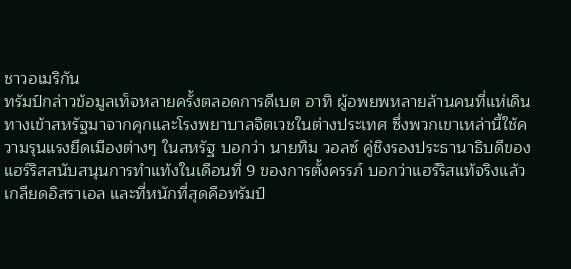ชาวอเมริกัน
ทรัมป์กล่าวข้อมูลเท็จหลายครั้งตลอดการดีเบต อาทิ ผู้อพยพหลายล้านคนที่แห่เดินทางเข้าสหรัฐมาจากคุกและโรงพยาบาลจิตเวชในต่างประเทศ ซึ่งพวกเขาเหล่านี้ใช้ความรุนแรงยึดเมืองต่างๆ ในสหรัฐ บอกว่า นายทิม วอลซ์ คู่ชิงรองประธานาธิบดีของแฮร์ริสสนับสนุนการทำแท้งในเดือนที่ 9 ของการตั้งครรภ์ บอกว่าแฮร์ริสแท้จริงแล้วเกลียดอิสราเอล และที่หนักที่สุดคือทรัมป์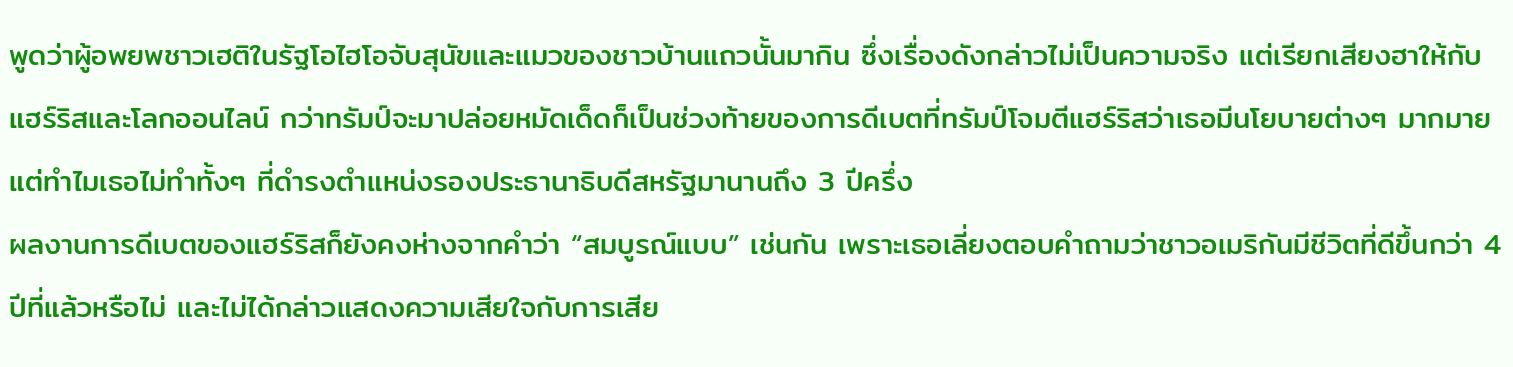พูดว่าผู้อพยพชาวเฮติในรัฐโอไฮโอจับสุนัขและแมวของชาวบ้านแถวนั้นมากิน ซึ่งเรื่องดังกล่าวไม่เป็นความจริง แต่เรียกเสียงฮาให้กับแฮร์ริสและโลกออนไลน์ กว่าทรัมป์จะมาปล่อยหมัดเด็ดก็เป็นช่วงท้ายของการดีเบตที่ทรัมป์โจมตีแฮร์ริสว่าเธอมีนโยบายต่างๆ มากมายแต่ทำไมเธอไม่ทำทั้งๆ ที่ดำรงตำแหน่งรองประธานาธิบดีสหรัฐมานานถึง 3 ปีครึ่ง
ผลงานการดีเบตของแฮร์ริสก็ยังคงห่างจากคำว่า “สมบูรณ์แบบ” เช่นกัน เพราะเธอเลี่ยงตอบคำถามว่าชาวอเมริกันมีชีวิตที่ดีขึ้นกว่า 4 ปีที่แล้วหรือไม่ และไม่ได้กล่าวแสดงความเสียใจกับการเสีย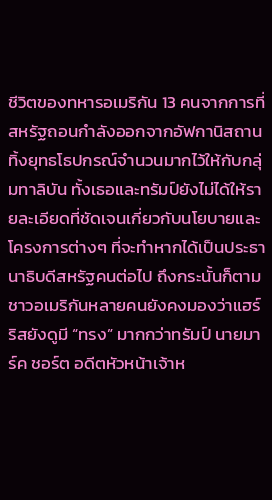ชีวิตของทหารอเมริกัน 13 คนจากการที่สหรัฐถอนกำลังออกจากอัฟกานิสถาน ทิ้งยุทธโธปกรณ์จำนวนมากไว้ให้กับกลุ่มทาลิบัน ทั้งเธอและทรัมป์ยังไม่ได้ให้รายละเอียดที่ชัดเจนเกี่ยวกับนโยบายและโครงการต่างๆ ที่จะทำหากได้เป็นประธานาธิบดีสหรัฐคนต่อไป ถึงกระนั้นก็ตาม ชาวอเมริกันหลายคนยังคงมองว่าแฮร์ริสยังดูมี “ทรง” มากกว่าทรัมป์ นายมาร์ค ชอร์ต อดีตหัวหน้าเจ้าห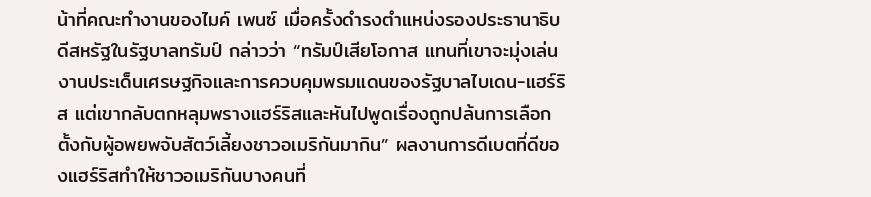น้าที่คณะทำงานของไมค์ เพนซ์ เมื่อครั้งดำรงตำแหน่งรองประธานาธิบดีสหรัฐในรัฐบาลทรัมป์ กล่าวว่า “ทรัมป์เสียโอกาส แทนที่เขาจะมุ่งเล่นงานประเด็นเศรษฐกิจและการควบคุมพรมแดนของรัฐบาลไบเดน-แฮร์ริส แต่เขากลับตกหลุมพรางแฮร์ริสและหันไปพูดเรื่องถูกปล้นการเลือกตั้งกับผู้อพยพจับสัตว์เลี้ยงชาวอเมริกันมากิน” ผลงานการดีเบตที่ดีของแฮร์ริสทำให้ชาวอเมริกันบางคนที่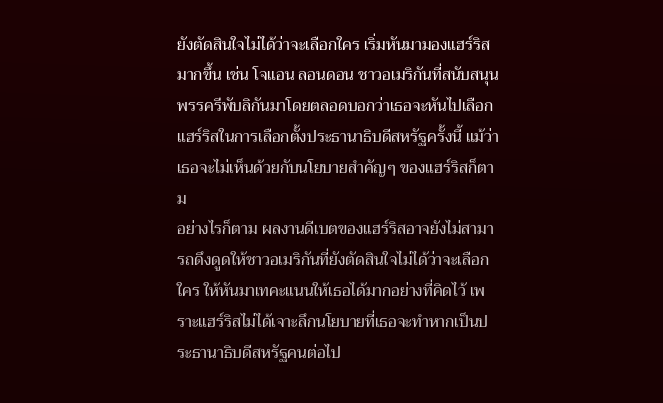ยังตัดสินใจไม่ได้ว่าจะเลือกใคร เริ่มหันมามองแฮร์ริสมากขึ้น เช่น โจแอน ลอนดอน ชาวอเมริกันที่สนับสนุนพรรครีพับลิกันมาโดยตลอดบอกว่าเธอจะหันไปเลือกแฮร์ริสในการเลือกตั้งประธานาธิบดีสหรัฐครั้งนี้ แม้ว่าเธอจะไม่เห็นด้วยกับนโยบายสำคัญๆ ของแฮร์ริสก็ตาม
อย่างไรก็ตาม ผลงานดีเบตของแฮร์ริสอาจยังไม่สามารถดึงดูดให้ชาวอเมริกันที่ยังตัดสินใจไม่ได้ว่าจะเลือกใคร ให้หันมาเทคะแนนให้เธอได้มากอย่างที่คิดไว้ เพราะแฮร์ริสไม่ได้เจาะลึกนโยบายที่เธอจะทำหากเป็นประธานาธิบดีสหรัฐคนต่อไป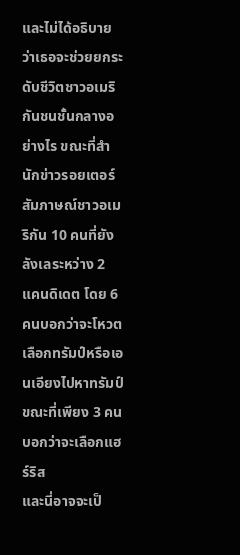และไม่ได้อธิบายว่าเธอจะช่วยยกระดับชีวิตชาวอเมริกันชนชั้นกลางอย่างไร ขณะที่สำนักข่าวรอยเตอร์สัมภาษณ์ชาวอเมริกัน 10 คนที่ยังลังเลระหว่าง 2 แคนดิเดต โดย 6 คนบอกว่าจะโหวตเลือกทรัมป์หรือเอนเอียงไปหาทรัมป์ ขณะที่เพียง 3 คนบอกว่าจะเลือกแฮร์ริส
และนี่อาจจะเป็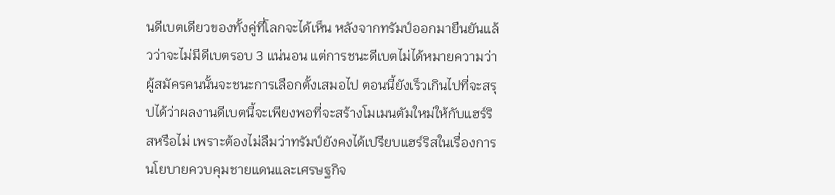นดีเบตเดียวของทั้งคู่ที่โลกจะได้เห็น หลังจากทรัมป์ออกมายืนยันแล้วว่าจะไม่มีดีเบตรอบ 3 แน่นอน แต่การชนะดีเบตไม่ได้หมายความว่าผู้สมัครคนนั้นจะชนะการเลือกตั้งเสมอไป ตอนนี้ยังเร็วเกินไปที่จะสรุปได้ว่าผลงานดีเบตนี้จะเพียงพอที่จะสร้างโมเมนตัมใหม่ให้กับแฮร์ริสหรือไม่ เพราะต้องไม่ลืมว่าทรัมป์ยังคงได้เปรียบแฮร์ริสในเรื่องการนโยบายควบคุมชายแดนและเศรษฐกิจ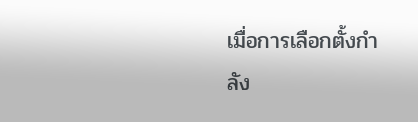เมื่อการเลือกตั้งกำลัง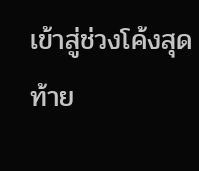เข้าสู่ช่วงโค้งสุดท้าย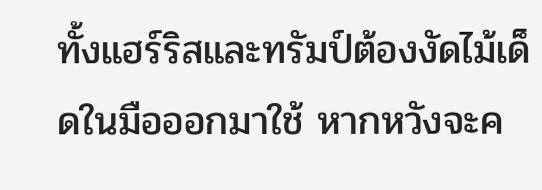ทั้งแฮร์ริสและทรัมป์ต้องงัดไม้เด็ดในมือออกมาใช้ หากหวังจะค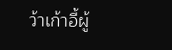ว้าเก้าอี้ผู้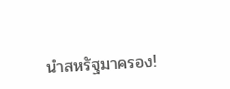นำสหรัฐมาครอง!